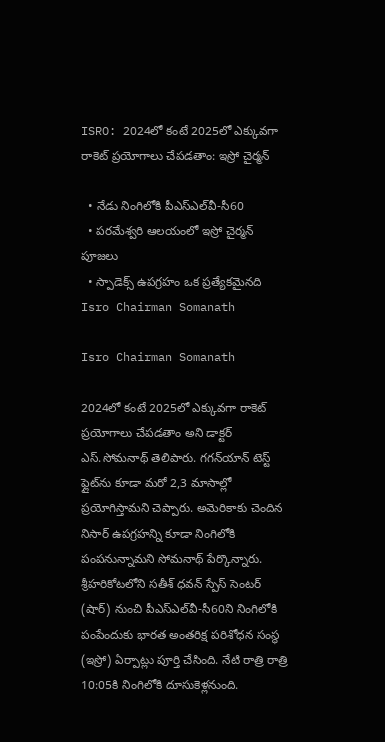ISRO: 2024లో కంటే 2025లో ఎక్కువగా రాకెట్ ప్రయోగాలు చేపడతాం: ఇస్రో చైర్మన్

  • నేడు నింగిలోకి పీఎస్‌ఎల్‌వీ-సీ60
  • పరమేశ్వరి ఆలయంలో ఇస్రో చైర్మన్ పూజలు
  • స్పాడెక్స్ ఉపగ్రహం ఒక ప్రత్యేకమైనది
Isro Chairman Somanath

Isro Chairman Somanath

2024లో కంటే 2025లో ఎక్కువగా రాకెట్ ప్రయోగాలు చేపడతాం అని డాక్టర్‌ ఎస్‌.సోమనాథ్‌ తెలిపారు. గగన్‌యాన్ టెస్ట్ ఫ్లైట్‌ను కూడా మరో 2,3 మాసాల్లో ప్రయోగిస్తామని చెప్పారు. అమెరికాకు చెందిన నిసార్ ఉపగ్రహన్ని కూడా నింగిలోకి పంపనున్నామని సోమనాథ్‌ పేర్కొన్నారు. శ్రీహరికోటలోని సతీశ్‌ ధవన్‌ స్పేస్‌ సెంటర్‌ (షార్‌) నుంచి పీఎస్‌ఎల్‌వీ-సీ60ని నింగిలోకి పంపేందుకు భారత అంతరిక్ష పరిశోధన సంస్థ (ఇస్రో) ఏర్పాట్లు పూర్తి చేసింది. నేటి రాత్రి రాత్రి 10:05కి నింగిలోకి దూసుకెళ్లనుంది.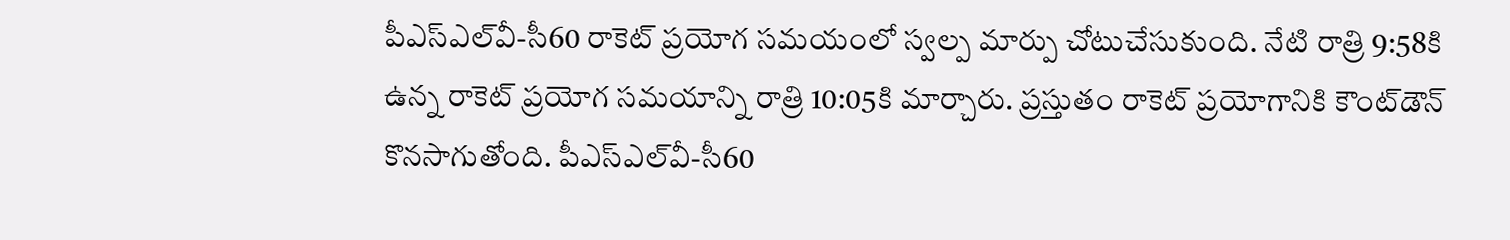పీఎస్‌ఎల్‌వీ-సీ60 రాకెట్‌ ప్రయోగ సమయంలో స్వల్ప మార్పు చోటుచేసుకుంది. నేటి రాత్రి 9:58కి ఉన్న రాకెట్‌ ప్రయోగ సమయాన్ని రాత్రి 10:05కి మార్చారు. ప్రస్తుతం రాకెట్ ప్రయోగానికి కౌంట్‌డౌన్‌ కొనసాగుతోంది. పీఎస్‌ఎల్‌వీ-సీ60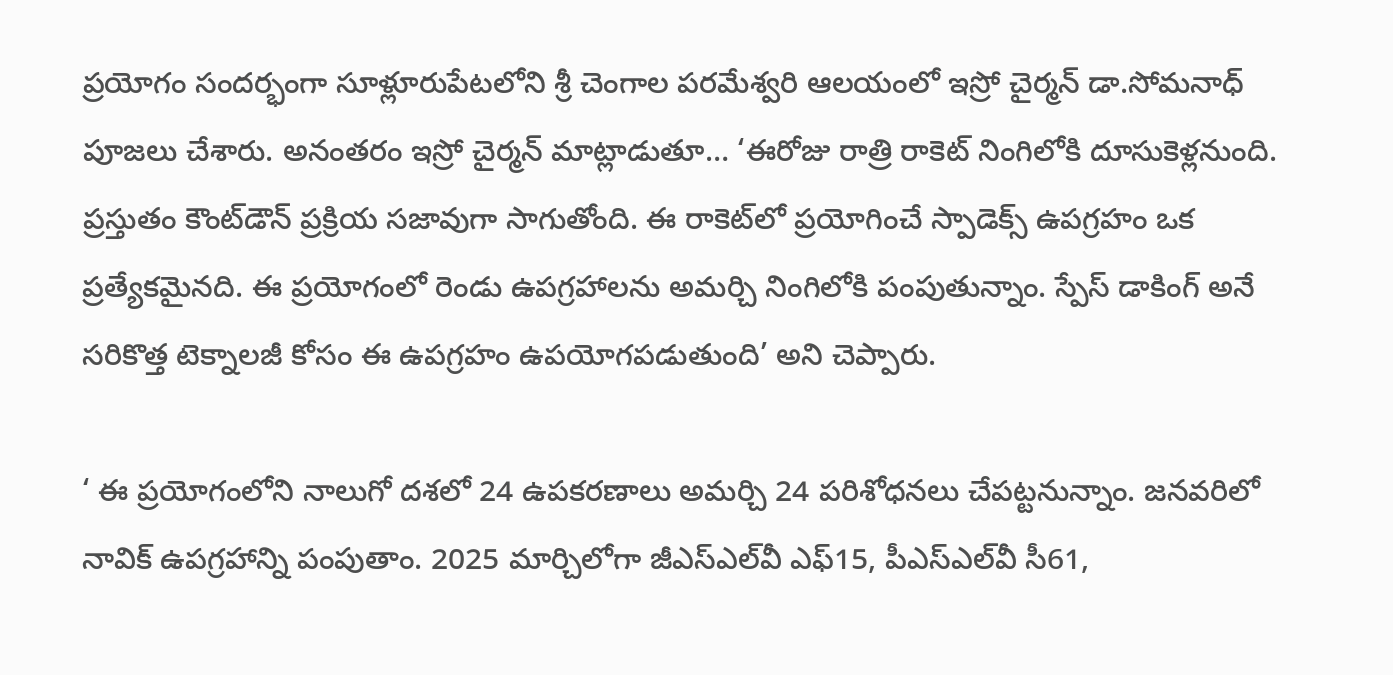ప్రయోగం సందర్భంగా సూళ్లూరుపేటలోని శ్రీ చెంగాల పరమేశ్వరి ఆలయంలో ఇస్రో చైర్మన్ డా.సోమనాధ్ పూజలు చేశారు. అనంతరం ఇస్రో చైర్మన్ మాట్లాడుతూ… ‘ఈరోజు రాత్రి రాకెట్ నింగిలోకి దూసుకెళ్లనుంది. ప్రస్తుతం కౌంట్‌డౌన్‌ ప్రక్రియ సజావుగా సాగుతోంది. ఈ రాకెట్‌లో ప్రయోగించే స్పాడెక్స్ ఉపగ్రహం ఒక ప్రత్యేకమైనది. ఈ ప్రయోగంలో రెండు ఉపగ్రహాలను అమర్చి నింగిలోకి పంపుతున్నాం. స్పేస్ డాకింగ్ అనే సరికొత్త టెక్నాలజీ కోసం ఈ ఉపగ్రహం ఉపయోగపడుతుంది’ అని చెప్పారు.

‘ ఈ ప్రయోగంలోని నాలుగో దశలో 24 ఉపకరణాలు అమర్చి 24 పరిశోధనలు చేపట్టనున్నాం. జనవరిలో నావిక్ ఉపగ్రహాన్ని పంపుతాం. 2025 మార్చిలోగా జీఎస్‌ఎల్‌వీ ఎఫ్15, పీఎస్‌ఎల్‌వీ సీ61,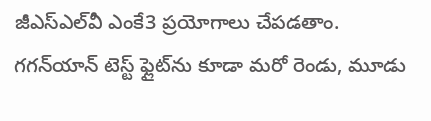జీఎస్‌ఎల్‌వీ ఎంకే3 ప్రయోగాలు చేపడతాం. గగన్‌యాన్ టెస్ట్ ఫ్లైట్‌ను కూడా మరో రెండు, మూడు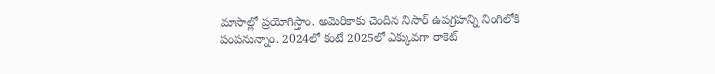మాసాల్లో ప్రయోగిస్తాం. అమెరికాకు చెందిన నిసార్ ఉపగ్రహన్ని నింగిలోకి పంపనున్నాం. 2024లో కంటే 2025లో ఎక్కువగా రాకెట్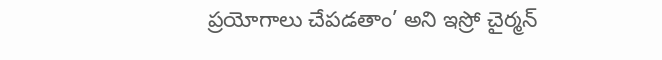ప్రయోగాలు చేపడతాం’ అని ఇస్రో చైర్మన్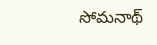సోమనాథ్‌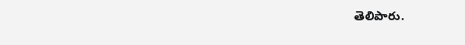తెలిపారు.